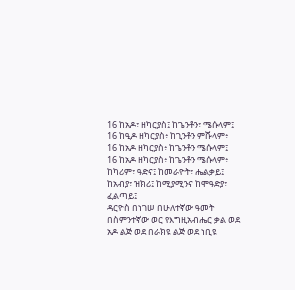16 ከአዶ፣ ዘካርያስ፤ ከጌንቶን፣ ሜሱላም፤
16 ከዒዶ ዘካርያስ፥ ከጊንቶን ምሹላም፥
16 ከአዶ ዘካርያስ፥ ከጌንቶን ሜሱላም፤
16 ከአዶ ዘካርያስ፥ ከጌንቶን ሜሱላም፥
ከካሪም፣ ዓድና፤ ከመራዮት፣ ሔልቃይ፤
ከአብያ፣ ዝክሪ፤ ከሚያሚንና ከሞዓድያ፣ ፈልጣይ፤
ዳርዮስ በነገሠ በሁለተኛው ዓመት በስምንተኛው ወር የእግዚአብሔር ቃል ወደ አዶ ልጅ ወደ በራክዩ ልጅ ወደ ነቢዩ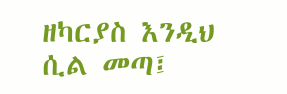ዘካርያስ እንዲህ ሲል መጣ፤